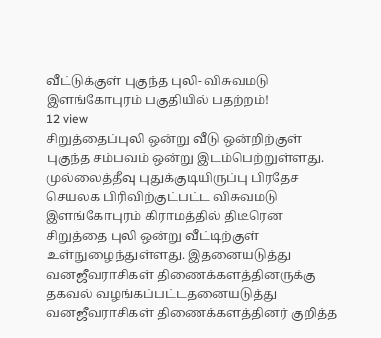வீட்டுக்குள் புகுந்த புலி- விசுவமடு இளங்கோபுரம் பகுதியில் பதற்றம்!
12 view
சிறுத்தைப்புலி ஒன்று வீடு ஒன்றிற்குள் புகுந்த சம்பவம் ஒன்று இடம்பெற்றுள்ளது. முல்லைத்தீவு புதுக்குடியிருப்பு பிரதேச செயலக பிரிவிற்குட்பட்ட விசுவமடு இளங்கோபுரம் கிராமத்தில் திடீரென சிறுத்தை புலி ஒன்று வீட்டிற்குள் உள்நுழைந்துள்ளது. இதனையடுத்து வனஜீவராசிகள் திணைக்களத்தினருக்கு தகவல் வழங்கப்பட்டதனையடுத்து வனஜீவராசிகள் திணைக்களத்தினர் குறித்த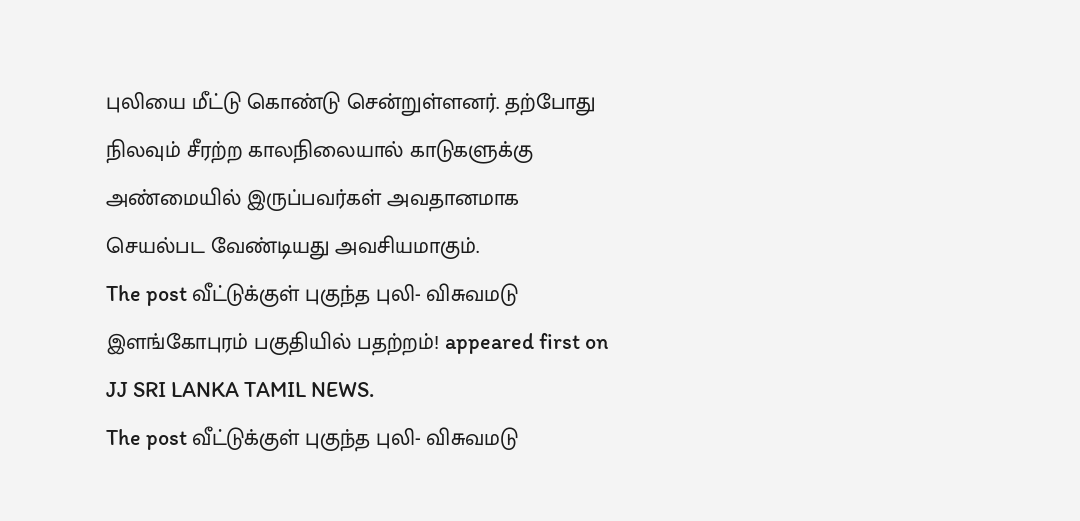புலியை மீட்டு கொண்டு சென்றுள்ளனர். தற்போது நிலவும் சீரற்ற காலநிலையால் காடுகளுக்கு அண்மையில் இருப்பவர்கள் அவதானமாக செயல்பட வேண்டியது அவசியமாகும்.
The post வீட்டுக்குள் புகுந்த புலி- விசுவமடு இளங்கோபுரம் பகுதியில் பதற்றம்! appeared first on JJ SRI LANKA TAMIL NEWS.
The post வீட்டுக்குள் புகுந்த புலி- விசுவமடு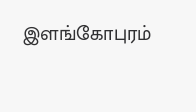இளங்கோபுரம்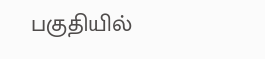பகுதியில்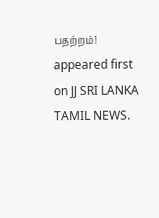பதற்றம்! appeared first on JJ SRI LANKA TAMIL NEWS.